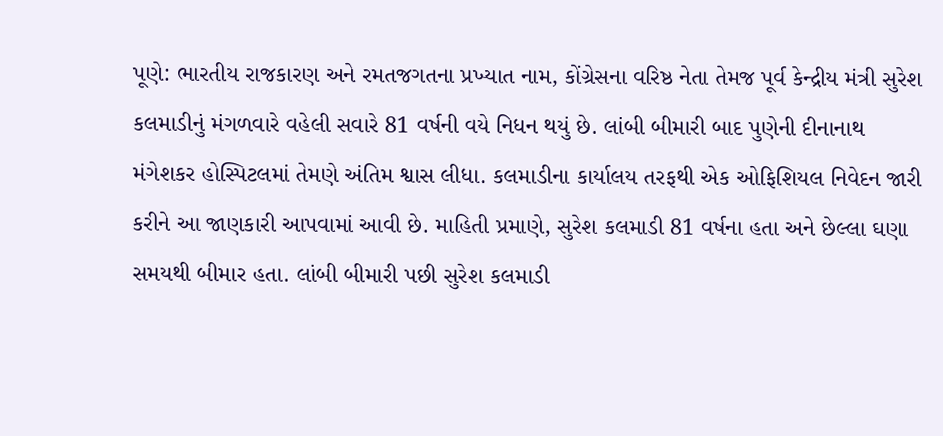પૂણે: ભારતીય રાજકારણ અને રમતજગતના પ્રખ્યાત નામ, કોંગ્રેસના વરિષ્ઠ નેતા તેમજ પૂર્વ કેન્દ્રીય મંત્રી સુરેશ કલમાડીનું મંગળવારે વહેલી સવારે 81 વર્ષની વયે નિધન થયું છે. લાંબી બીમારી બાદ પુણેની દીનાનાથ મંગેશકર હોસ્પિટલમાં તેમણે અંતિમ શ્વાસ લીધા. કલમાડીના કાર્યાલય તરફથી એક ઓફિશિયલ નિવેદન જારી કરીને આ જાણકારી આપવામાં આવી છે. માહિતી પ્રમાણે, સુરેશ કલમાડી 81 વર્ષના હતા અને છેલ્લા ઘણા સમયથી બીમાર હતા. લાંબી બીમારી પછી સુરેશ કલમાડી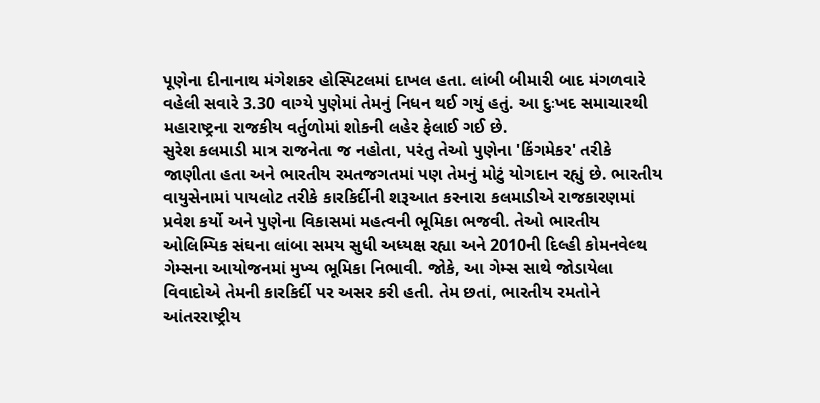પૂણેના દીનાનાથ મંગેશકર હોસ્પિટલમાં દાખલ હતા. લાંબી બીમારી બાદ મંગળવારે વહેલી સવારે 3.30 વાગ્યે પુણેમાં તેમનું નિધન થઈ ગયું હતું. આ દુઃખદ સમાચારથી મહારાષ્ટ્રના રાજકીય વર્તુળોમાં શોકની લહેર ફેલાઈ ગઈ છે.
સુરેશ કલમાડી માત્ર રાજનેતા જ નહોતા, પરંતુ તેઓ પુણેના 'કિંગમેકર' તરીકે જાણીતા હતા અને ભારતીય રમતજગતમાં પણ તેમનું મોટું યોગદાન રહ્યું છે. ભારતીય વાયુસેનામાં પાયલોટ તરીકે કારકિર્દીની શરૂઆત કરનારા કલમાડીએ રાજકારણમાં પ્રવેશ કર્યો અને પુણેના વિકાસમાં મહત્વની ભૂમિકા ભજવી. તેઓ ભારતીય ઓલિમ્પિક સંઘના લાંબા સમય સુધી અધ્યક્ષ રહ્યા અને 2010ની દિલ્હી કોમનવેલ્થ ગેમ્સના આયોજનમાં મુખ્ય ભૂમિકા નિભાવી. જોકે, આ ગેમ્સ સાથે જોડાયેલા વિવાદોએ તેમની કારકિર્દી પર અસર કરી હતી. તેમ છતાં, ભારતીય રમતોને આંતરરાષ્ટ્રીય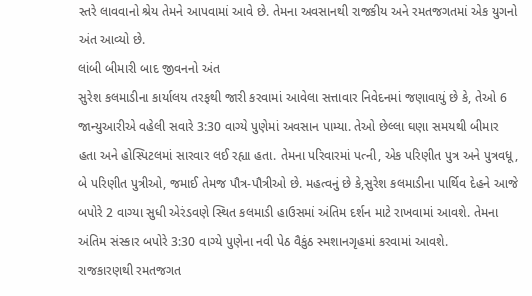સ્તરે લાવવાનો શ્રેય તેમને આપવામાં આવે છે. તેમના અવસાનથી રાજકીય અને રમતજગતમાં એક યુગનો અંત આવ્યો છે.
લાંબી બીમારી બાદ જીવનનો અંત
સુરેશ કલમાડીના કાર્યાલય તરફથી જારી કરવામાં આવેલા સત્તાવાર નિવેદનમાં જણાવાયું છે કે, તેઓ 6 જાન્યુઆરીએ વહેલી સવારે 3:30 વાગ્યે પુણેમાં અવસાન પામ્યા. તેઓ છેલ્લા ઘણા સમયથી બીમાર હતા અને હોસ્પિટલમાં સારવાર લઈ રહ્યા હતા. તેમના પરિવારમાં પત્ની, એક પરિણીત પુત્ર અને પુત્રવધૂ, બે પરિણીત પુત્રીઓ, જમાઈ તેમજ પૌત્ર-પૌત્રીઓ છે. મહત્વનું છે કે,સુરેશ કલમાડીના પાર્થિવ દેહને આજે બપોરે 2 વાગ્યા સુધી એરંડવણે સ્થિત કલમાડી હાઉસમાં અંતિમ દર્શન માટે રાખવામાં આવશે. તેમના અંતિમ સંસ્કાર બપોરે 3:30 વાગ્યે પુણેના નવી પેઠ વૈકુંઠ સ્મશાનગૃહમાં કરવામાં આવશે.
રાજકારણથી રમતજગત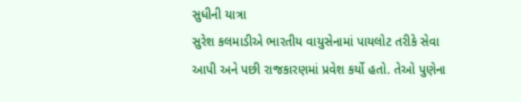સુધીની યાત્રા
સુરેશ કલમાડીએ ભારતીય વાયુસેનામાં પાયલોટ તરીકે સેવા આપી અને પછી રાજકારણમાં પ્રવેશ કર્યો હતો. તેઓ પુણેના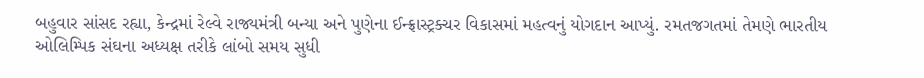બહુવાર સાંસદ રહ્યા, કેન્દ્રમાં રેલ્વે રાજ્યમંત્રી બન્યા અને પુણેના ઈન્ફ્રાસ્ટ્રક્ચર વિકાસમાં મહત્વનું યોગદાન આપ્યું. રમતજગતમાં તેમણે ભારતીય ઓલિમ્પિક સંઘના અધ્યક્ષ તરીકે લાંબો સમય સુધી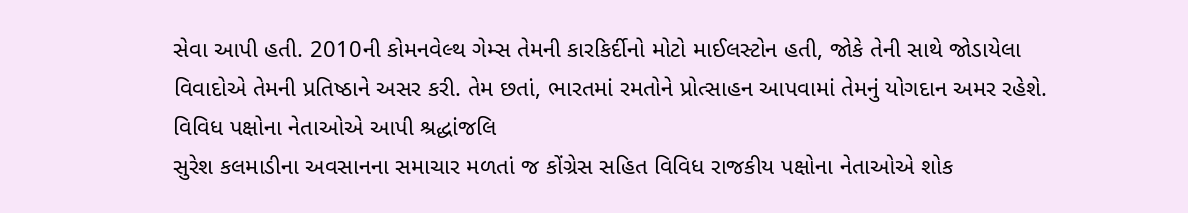સેવા આપી હતી. 2010ની કોમનવેલ્થ ગેમ્સ તેમની કારકિર્દીનો મોટો માઈલસ્ટોન હતી, જોકે તેની સાથે જોડાયેલા વિવાદોએ તેમની પ્રતિષ્ઠાને અસર કરી. તેમ છતાં, ભારતમાં રમતોને પ્રોત્સાહન આપવામાં તેમનું યોગદાન અમર રહેશે.
વિવિધ પક્ષોના નેતાઓએ આપી શ્રદ્ધાંજલિ
સુરેશ કલમાડીના અવસાનના સમાચાર મળતાં જ કોંગ્રેસ સહિત વિવિધ રાજકીય પક્ષોના નેતાઓએ શોક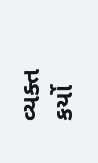વ્યક્ત કર્યો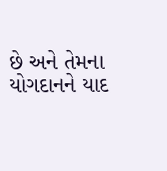છે અને તેમના યોગદાનને યાદ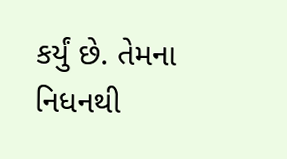કર્યું છે. તેમના નિધનથી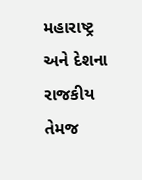મહારાષ્ટ્ર અને દેશના રાજકીય તેમજ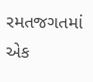રમતજગતમાં એક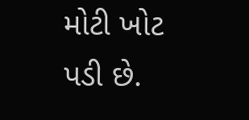મોટી ખોટ પડી છે.